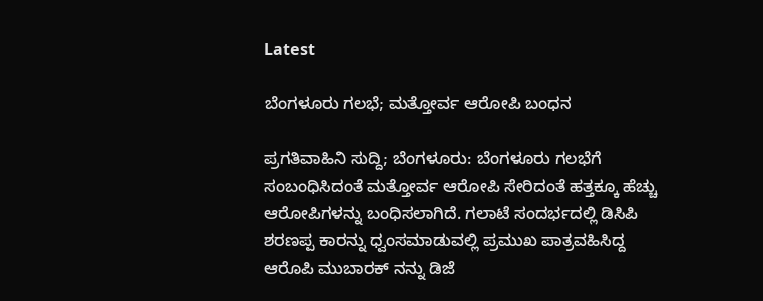Latest

ಬೆಂಗಳೂರು ಗಲಭೆ; ಮತ್ತೋರ್ವ ಆರೋಪಿ ಬಂಧನ

ಪ್ರಗತಿವಾಹಿನಿ ಸುದ್ದಿ; ಬೆಂಗಳೂರು: ಬೆಂಗಳೂರು ಗಲಭೆಗೆ ಸಂಬಂಧಿಸಿದಂತೆ ಮತ್ತೋರ್ವ ಆರೋಪಿ ಸೇರಿದಂತೆ ಹತ್ತಕ್ಕೂ ಹೆಚ್ಚು ಆರೋಪಿಗಳನ್ನು ಬಂಧಿಸಲಾಗಿದೆ. ಗಲಾಟೆ ಸಂದರ್ಭದಲ್ಲಿ ಡಿಸಿಪಿ ಶರಣಪ್ಪ ಕಾರನ್ನು ಧ್ವಂಸಮಾಡುವಲ್ಲಿ ಪ್ರಮುಖ ಪಾತ್ರವಹಿಸಿದ್ದ ಆರೊಪಿ ಮುಬಾರಕ್ ನನ್ನು ಡಿಜೆ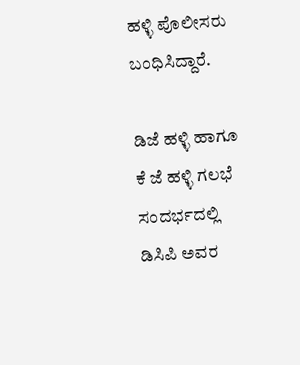ಹಳ್ಳಿ ಪೊಲೀಸರು ಬಂಧಿಸಿದ್ದಾರೆ.

ಡಿಜೆ ಹಳ್ಳಿ ಹಾಗೂ ಕೆ ಜೆ ಹಳ್ಳಿ ಗಲಭೆ ಸಂದರ್ಭದಲ್ಲಿ ಡಿಸಿಪಿ ಅವರ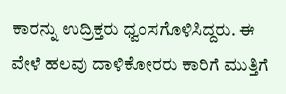ಕಾರನ್ನು ಉದ್ರಿಕ್ತರು ಧ್ವಂಸಗೊಳಿಸಿದ್ದರು. ಈ ವೇಳೆ ಹಲವು ದಾಳಿಕೋರರು ಕಾರಿಗೆ ಮುತ್ತಿಗೆ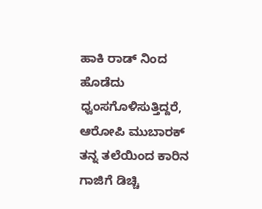ಹಾಕಿ ರಾಡ್ ನಿಂದ ಹೊಡೆದು ಧ್ವಂಸಗೊಳಿಸುತ್ತಿದ್ದರೆ, ಆರೋಪಿ ಮುಬಾರಕ್ ತನ್ನ ತಲೆಯಿಂದ ಕಾರಿನ ಗಾಜಿಗೆ ಡಿಚ್ಚಿ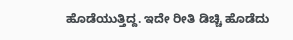ಹೊಡೆಯುತ್ತಿದ್ದ. ಇದೇ ರೀತಿ ಡಿಚ್ಚಿ ಹೊಡೆದು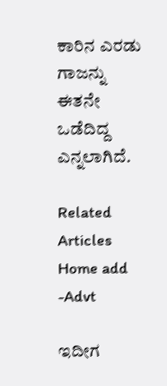ಕಾರಿನ ಎರಡು ಗಾಜನ್ನು ಈತನೇ ಒಡೆದಿದ್ದ ಎನ್ನಲಾಗಿದೆ.

Related Articles
Home add -Advt

ಇದೀಗ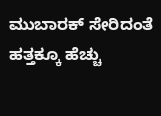ಮುಬಾರಕ್ ಸೇರಿದಂತೆ ಹತ್ತಕ್ಕೂ ಹೆಚ್ಚು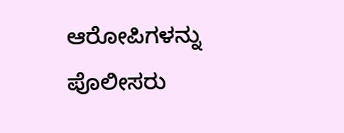ಆರೋಪಿಗಳನ್ನು ಪೊಲೀಸರು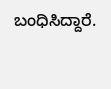ಬಂಧಿಸಿದ್ದಾರೆ.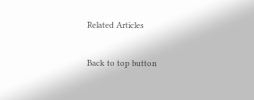Related Articles

Back to top button